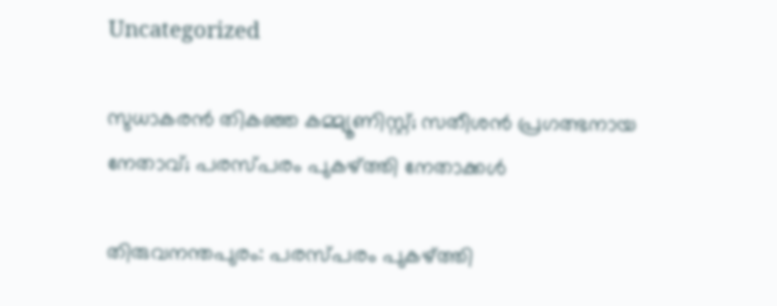Uncategorized

സുധാകരന്‍ തികഞ്ഞ കമ്മ്യൂണിസ്റ്റ്; സതീശന്‍ പ്രഗത്ഭനായ നേതാവ്; പരസ്പരം പുകഴ്ത്തി നേതാക്കള്‍

തിരുവനന്തപുരം: പരസ്പരം പുകഴ്ത്തി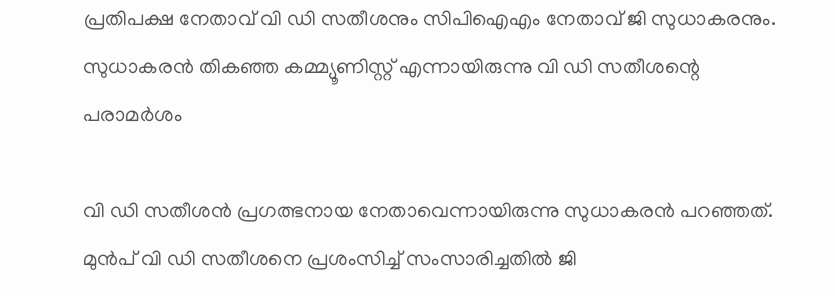പ്രതിപക്ഷ നേതാവ് വി ഡി സതീശനും സിപിഐഎം നേതാവ് ജി സുധാകരനും. സുധാകരന്‍ തികഞ്ഞ കമ്മ്യൂണിസ്റ്റ് എന്നായിരുന്നു വി ഡി സതീശന്റെ പരാമര്‍ശം

വി ഡി സതീശന്‍ പ്രഗത്ഭനായ നേതാവെന്നായിരുന്നു സുധാകരൻ പറഞ്ഞത്. മുന്‍പ് വി ഡി സതീശനെ പ്രശംസിച്ച് സംസാരിച്ചതില്‍ ജി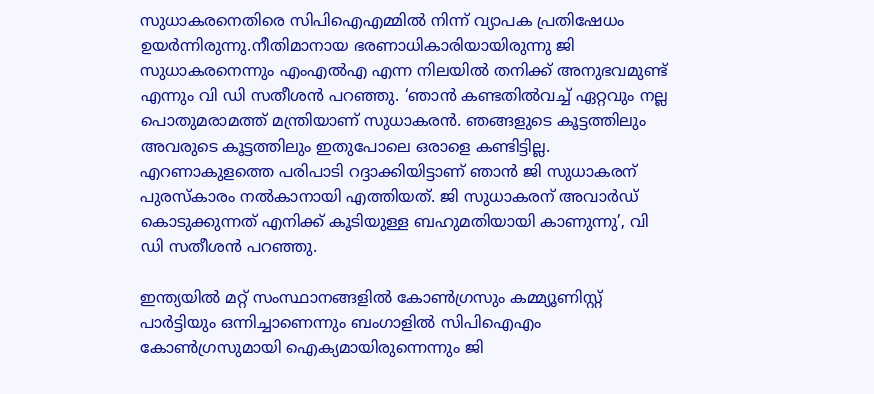സുധാകരനെതിരെ സിപിഐഎമ്മില്‍ നിന്ന് വ്യാപക പ്രതിഷേധം ഉയര്‍ന്നിരുന്നു.നീതിമാനായ ഭരണാധികാരിയായിരുന്നു ജി സുധാകരനെന്നും എംഎല്‍എ എന്ന നിലയില്‍ തനിക്ക് അനുഭവമുണ്ട് എന്നും വി ഡി സതീശന്‍ പറഞ്ഞു. ‘ഞാന്‍ കണ്ടതില്‍വച്ച് ഏറ്റവും നല്ല പൊതുമരാമത്ത് മന്ത്രിയാണ് സുധാകരന്‍. ഞങ്ങളുടെ കൂട്ടത്തിലും അവരുടെ കൂട്ടത്തിലും ഇതുപോലെ ഒരാളെ കണ്ടിട്ടില്ല. എറണാകുളത്തെ പരിപാടി റദ്ദാക്കിയിട്ടാണ് ഞാന്‍ ജി സുധാകരന് പുരസ്‌കാരം നല്‍കാനായി എത്തിയത്. ജി സുധാകരന് അവാര്‍ഡ് കൊടുക്കുന്നത് എനിക്ക് കൂടിയുള്ള ബഹുമതിയായി കാണുന്നു’, വി ഡി സതീശന്‍ പറഞ്ഞു.

ഇന്ത്യയില്‍ മറ്റ് സംസ്ഥാനങ്ങളില്‍ കോണ്‍ഗ്രസും കമ്മ്യൂണിസ്റ്റ് പാര്‍ട്ടിയും ഒന്നിച്ചാണെന്നും ബംഗാളില്‍ സിപിഐഎം കോണ്‍ഗ്രസുമായി ഐക്യമായിരുന്നെന്നും ജി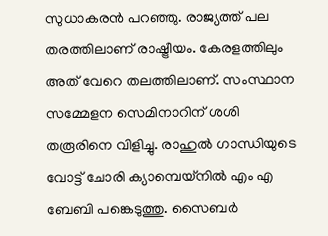സുധാകരന്‍ പറഞ്ഞു. രാജ്യത്ത് പല തരത്തിലാണ് രാഷ്ട്രീയം. കേരളത്തിലും അത് വേറെ തലത്തിലാണ്. സംസ്ഥാന സമ്മേളന സെമിനാറിന് ശശി തരൂരിനെ വിളിച്ചു. രാഹുല്‍ ഗാന്ധിയുടെ വോട്ട് ചോരി ക്യാമ്പെയ്നിൽ എം എ ബേബി പങ്കെടുത്തു. സൈബര്‍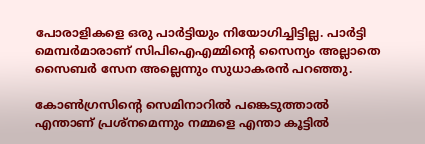പോരാളികളെ ഒരു പാര്‍ട്ടിയും നിയോഗിച്ചിട്ടില്ല. പാര്‍ട്ടി മെമ്പര്‍മാരാണ് സിപിഐഎമ്മിന്റെ സൈന്യം അല്ലാതെ സൈബര്‍ സേന അല്ലെന്നും സുധാകരൻ പറഞ്ഞു.

കോണ്‍ഗ്രസിന്റെ സെമിനാറില്‍ പങ്കെടുത്താല്‍ എന്താണ് പ്രശ്‌നമെന്നും നമ്മളെ എന്താ കൂട്ടില്‍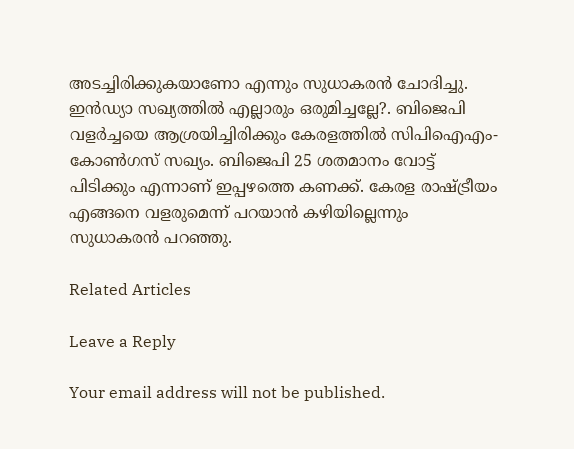അടച്ചിരിക്കുകയാണോ എന്നും സുധാകരന്‍ ചോദിച്ചു. ഇൻഡ്യാ സഖ്യത്തില്‍ എല്ലാരും ഒരുമിച്ചല്ലേ?. ബിജെപി വളര്‍ച്ചയെ ആശ്രയിച്ചിരിക്കും കേരളത്തില്‍ സിപിഐഎം-കോണ്‍ഗസ് സഖ്യം. ബിജെപി 25 ശതമാനം വോട്ട് പിടിക്കും എന്നാണ് ഇപ്പഴത്തെ കണക്ക്. കേരള രാഷ്ട്രീയം എങ്ങനെ വളരുമെന്ന് പറയാൻ കഴിയില്ലെന്നും സുധാകരൻ പറഞ്ഞു.

Related Articles

Leave a Reply

Your email address will not be published.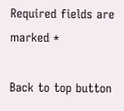Required fields are marked *

Back to top button